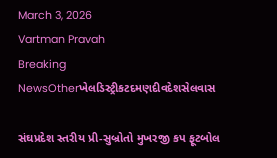March 3, 2026
Vartman Pravah
Breaking NewsOtherખેલડિસ્ટ્રીકટદમણદીવદેશસેલવાસ

સંઘપ્રદેશ સ્‍તરીય પ્રી-સુબ્રોતો મુખરજી કપ ફૂટબોલ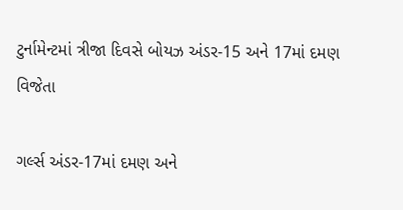ટુર્નામેન્‍ટમાં ત્રીજા દિવસે બોયઝ અંડર-15 અને 17માં દમણ વિજેતા

ગર્લ્‍સ અંડર-17માં દમણ અને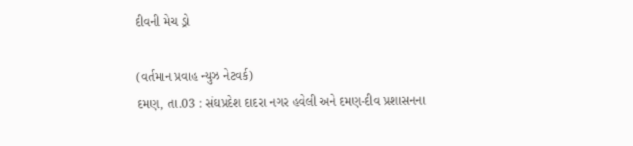દીવની મેચ ડ્રો

(વર્તમાન પ્રવાહ ન્‍યુઝ નેટવર્ક)
દમણ, તા.03 : સંઘપ્રદેશ દાદરા નગર હવેલી અને દમણ-દીવ પ્રશાસનના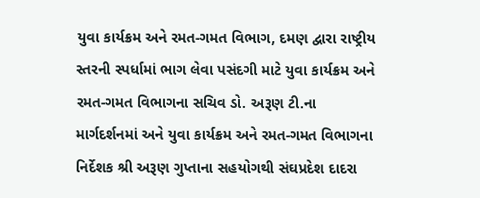યુવા કાર્યક્રમ અને રમત-ગમત વિભાગ, દમણ દ્વારા રાષ્‍ટ્રીય સ્‍તરની સ્‍પર્ધામાં ભાગ લેવા પસંદગી માટે યુવા કાર્યક્રમ અને રમત-ગમત વિભાગના સચિવ ડો. અરૂણ ટી.ના માર્ગદર્શનમાં અને યુવા કાર્યક્રમ અને રમત-ગમત વિભાગના નિર્દેશક શ્રી અરૂણ ગુપ્તાના સહયોગથી સંઘપ્રદેશ દાદરા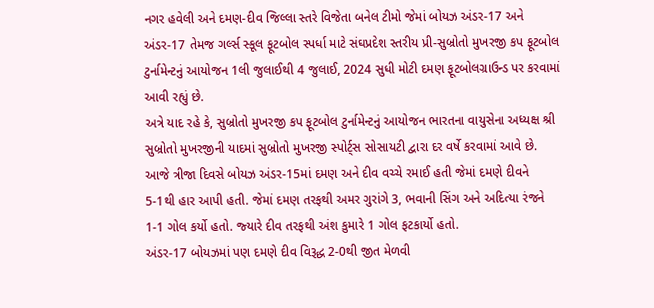નગર હવેલી અને દમણ-દીવ જિલ્લા સ્‍તરે વિજેતા બનેલ ટીમો જેમાં બોયઝ અંડર-17 અને અંડર-17 તેમજ ગર્લ્‍સ સ્‍કૂલ ફૂટબોલ સ્‍પર્ધા માટે સંઘપ્રદેશ સ્‍તરીય પ્રી-સુબ્રોતો મુખરજી કપ ફૂટબોલ ટુર્નામેન્‍ટનું આયોજન 1લી જુલાઈથી 4 જુલાઈ, 2024 સુધી મોટી દમણ ફૂટબોલગ્રાઉન્‍ડ પર કરવામાં આવી રહ્યું છે.
અત્રે યાદ રહે કે, સુબ્રોતો મુખરજી કપ ફૂટબોલ ટુર્નામેન્‍ટનું આયોજન ભારતના વાયુસેના અધ્‍યક્ષ શ્રી સુબ્રોતો મુખરજીની યાદમાં સુબ્રોતો મુખરજી સ્‍પોર્ટ્‍સ સોસાયટી દ્વારા દર વર્ષે કરવામાં આવે છે.
આજે ત્રીજા દિવસે બોયઝ અંડર-15માં દમણ અને દીવ વચ્‍ચે રમાઈ હતી જેમાં દમણે દીવને 5-1થી હાર આપી હતી. જેમાં દમણ તરફથી અમર ગુરાંગે 3, ભવાની સિંગ અને અદિત્‍યા રંજને 1-1 ગોલ કર્યો હતો. જ્‍યારે દીવ તરફથી અંશ કુમારે 1 ગોલ ફટકાર્યો હતો.
અંડર-17 બોયઝમાં પણ દમણે દીવ વિરૂદ્ધ 2-0થી જીત મેળવી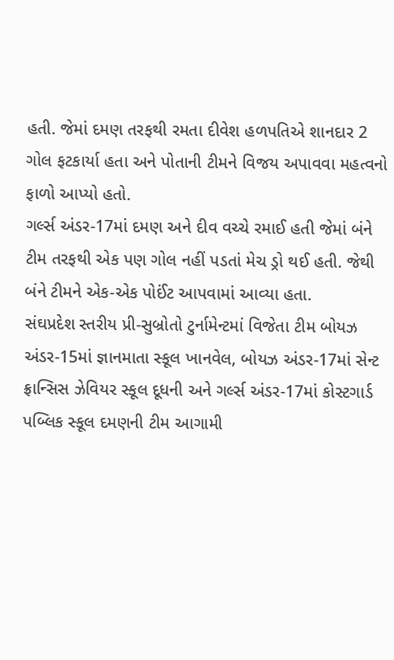હતી. જેમાં દમણ તરફથી રમતા દીવેશ હળપતિએ શાનદાર 2 ગોલ ફટકાર્યા હતા અને પોતાની ટીમને વિજય અપાવવા મહત્‍વનો ફાળો આપ્‍યો હતો.
ગર્લ્‍સ અંડર-17માં દમણ અને દીવ વચ્‍ચે રમાઈ હતી જેમાં બંને ટીમ તરફથી એક પણ ગોલ નહીં પડતાં મેચ ડ્રો થઈ હતી. જેથી બંને ટીમને એક-એક પોઈંટ આપવામાં આવ્‍યા હતા.
સંઘપ્રદેશ સ્‍તરીય પ્રી-સુબ્રોતો ટુર્નામેન્‍ટમાં વિજેતા ટીમ બોયઝ અંડર-15માં જ્ઞાનમાતા સ્‍કૂલ ખાનવેલ, બોયઝ અંડર-17માં સેન્‍ટ ફ્રાન્‍સિસ ઝેવિયર સ્‍કૂલ દૂધની અને ગર્લ્‍સ અંડર-17માં કોસ્‍ટગાર્ડ પબ્‍લિક સ્‍કૂલ દમણની ટીમ આગામી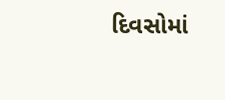દિવસોમાં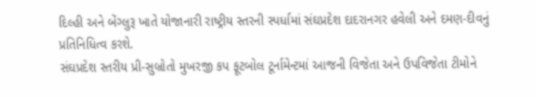દિલ્‍હી અને બેંગ્‍લુરૂ ખાતે યોજાનારી રાષ્‍ટ્રીય સ્‍તરની સ્‍પર્ધામાં સંઘપ્રદેશ દાદરાનગર હવેલી અને દમણ-દીવનું પ્રતિનિધિત્‍વ કરશે.
સંઘપ્રદેશ સ્‍તરીય પ્રી-સુબ્રોતો મુખરજી કપ ફૂટબોલ ટૂર્નામેન્‍ટમાં આજની વિજેતા અને ઉપવિજેતા ટીમોને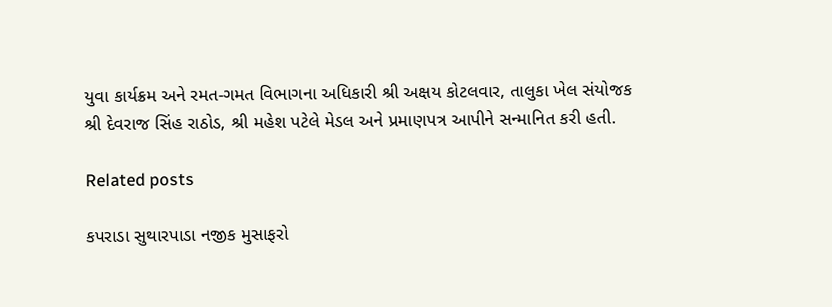યુવા કાર્યક્રમ અને રમત-ગમત વિભાગના અધિકારી શ્રી અક્ષય કોટલવાર, તાલુકા ખેલ સંયોજક શ્રી દેવરાજ સિંહ રાઠોડ, શ્રી મહેશ પટેલે મેડલ અને પ્રમાણપત્ર આપીને સન્‍માનિત કરી હતી.

Related posts

કપરાડા સુથારપાડા નજીક મુસાફરો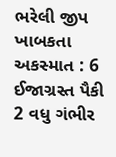ભરેલી જીપ ખાબકતા અકસ્‍માત : 6 ઈજાગ્રસ્‍ત પૈકી 2 વધુ ગંભીર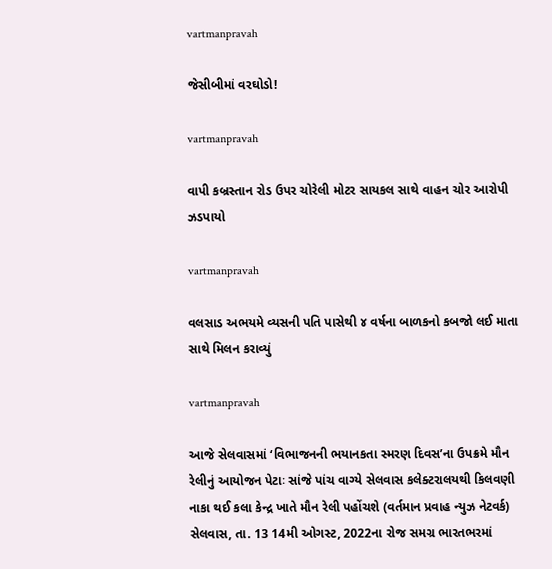vartmanpravah

જેસીબીમાં વરઘોડો!

vartmanpravah

વાપી કબ્રસ્‍તાન રોડ ઉપર ચોરેલી મોટર સાયકલ સાથે વાહન ચોર આરોપી ઝડપાયો

vartmanpravah

વલસાડ અભયમે વ્યસની પતિ પાસેથી ૪ વર્ષના બાળકનો કબજો લઈ માતા સાથે મિલન કરાવ્યું

vartmanpravah

આજે સેલવાસમાં ‘વિભાજનની ભયાનકતા સ્‍મરણ દિવસ’ના ઉપક્રમે મૌન રેલીનું આયોજન પેટાઃ સાંજે પાંચ વાગ્‍યે સેલવાસ કલેક્‍ટરાલયથી કિલવણી નાકા થઈ કલા કેન્‍દ્ર ખાતે મૌન રેલી પહોંચશે (વર્તમાન પ્રવાહ ન્‍યુઝ નેટવર્ક) સેલવાસ, તા. 13 14મી ઓગસ્‍ટ, 2022ના રોજ સમગ્ર ભારતભરમાં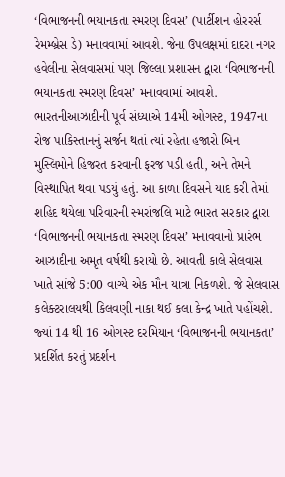‘વિભાજનની ભયાનકતા સ્‍મરણ દિવસ’ (પાર્ટીશન હોરરર્સ રેમમ્‍બ્રેસ ડે) મનાવવામાં આવશે. જેના ઉપલક્ષમાં દાદરા નગર હવેલીના સેલવાસમાં પણ જિલ્લા પ્રશાસન દ્વારા ‘વિભાજનની ભયાનકતા સ્‍મરણ દિવસ’ મનાવવામાં આવશે. ભારતનીઆઝાદીની પૂર્વ સંધ્‍યાએ 14મી ઓગસ્‍ટ, 1947ના રોજ પાકિસ્‍તાનનું સર્જન થતાં ત્‍યાં રહેતા હજારો બિન મુસ્‍લિમોને હિજરત કરવાની ફરજ પડી હતી, અને તેમને વિસ્‍થાપિત થવા પડયું હતું. આ કાળા દિવસને યાદ કરી તેમાં શહિદ થયેલા પરિવારની સ્‍મરાંજલિ માટે ભારત સરકાર દ્વારા ‘વિભાજનની ભયાનકતા સ્‍મરણ દિવસ’ મનાવવાનો પ્રારંભ આઝાદીના અમૃત વર્ષથી કરાયો છે. આવતી કાલે સેલવાસ ખાતે સાંજે 5:00 વાગ્‍યે એક મૌન યાત્રા નિકળશે. જે સેલવાસ કલેક્‍ટરાલયથી કિલવણી નાકા થઈ કલા કેન્‍દ્ર ખાતે પહોંચશે. જ્‍યાં 14 થી 16 ઓગસ્‍ટ દરમિયાન ‘વિભાજનની ભયાનકતા’ પ્રદર્શિત કરતું પ્રદર્શન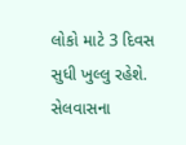લોકો માટે 3 દિવસ સુધી ખુલ્લુ રહેશે. સેલવાસના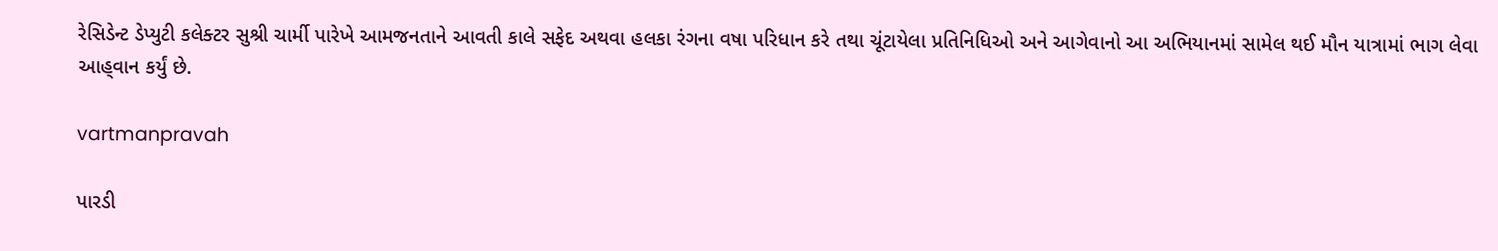રેસિડેન્‍ટ ડેપ્‍યુટી કલેક્‍ટર સુશ્રી ચાર્મી પારેખે આમજનતાને આવતી કાલે સફેદ અથવા હલકા રંગના વષા પરિધાન કરે તથા ચૂંટાયેલા પ્રતિનિધિઓ અને આગેવાનો આ અભિયાનમાં સામેલ થઈ મૌન યાત્રામાં ભાગ લેવા આહ્‌વાન કર્યું છે.

vartmanpravah

પારડી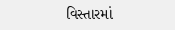વિસ્‍તારમાં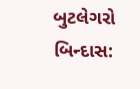બુટલેગરો બિન્‍દાસ: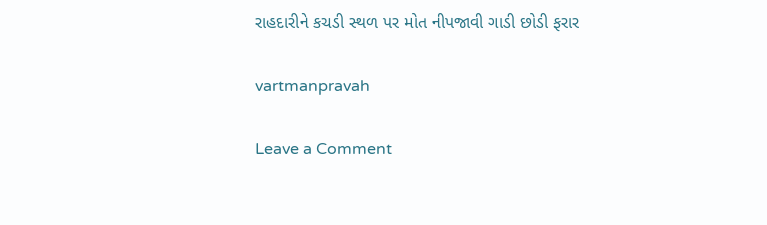રાહદારીને કચડી સ્‍થળ પર મોત નીપજાવી ગાડી છોડી ફરાર

vartmanpravah

Leave a Comment